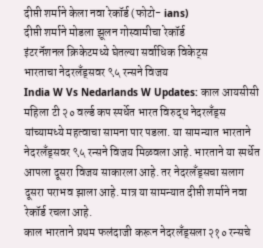दीप्ती शर्माने केला नवा रेकॉर्ड (फोटो- ians)
दीप्ती शर्माने मोडला झूलन गोस्वामीचा रेकॉर्ड
इंटरनॅशनल क्रिकेटमध्ये घेतल्या सर्वाधिक विकेट्स
भारताचा नेदरलँड्सवर ९५ रन्सने विजय
India W Vs Nedarlands W Updates: काल आयसीसी महिला टी २० वर्ल्ड कप स्पर्धेत भारत विरुद्ध नेदरलँड्स यांच्यामध्ये महत्वाचा सामना पार पडला. या सामन्यात भारताने नेदरलँड्सवर ९५ रन्सने विजय मिळवला आहे. भारताने या स्पर्धेत आपला दूसरा विजय साकारला आहे. तर नेदरलँड्सचा सलाग दूसरा पराभव झाला आहे. मात्र या सामन्यात दीप्ती शर्माने नवा रेकॉर्ड रचला आहे.
काल भारताने प्रथम फलंदाजी करून नेदरलँड्सला २१० रन्सचे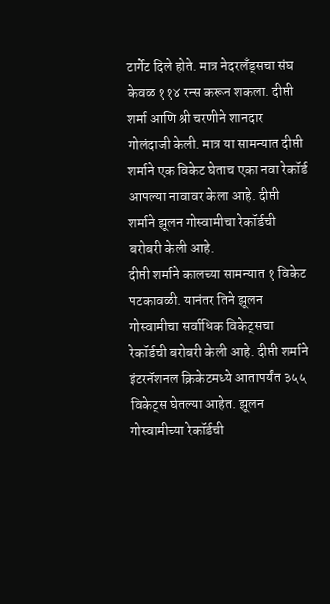टार्गेट दिले होते. मात्र नेदरलँड्सचा संघ केवळ ११४ रन्स करून शकला. दीप्ती शर्मा आणि श्री चरणीने शानदार गोलंदाजी केली. मात्र या सामन्यात दीप्ती शर्माने एक विकेट घेताच एका नवा रेकॉर्ड आपल्या नावावर केला आहे. दीप्ती शर्माने झूलन गोस्वामीचा रेकॉर्डची बरोबरी केली आहे.
दीप्ती शर्माने कालच्या सामन्यात १ विकेट पटकावळी. यानंतर तिने झूलन गोस्वामीचा सर्वाधिक विकेट्सचा रेकॉर्डची बरोबरी केली आहे. दीप्ती शर्माने इंटरनॅशनल क्रिकेटमध्ये आतापर्यंत ३५५ विकेट्स घेतल्या आहेत. झूलन गोस्वामीच्या रेकॉर्डची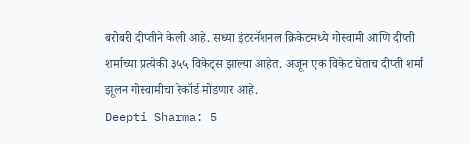बरोबरी दीप्तीने केली आहे. सध्या इंटरनॅशनल क्रिकेटमध्ये गोस्वामी आणि दीप्ती शर्माच्या प्रत्येकी ३५५ विकेट्स झाल्या आहेत. अजून एक विकेट घेताच दीप्ती शर्मा झूलन गोस्वामीचा रेकॉर्ड मोडणार आहे.
Deepti Sharma: 5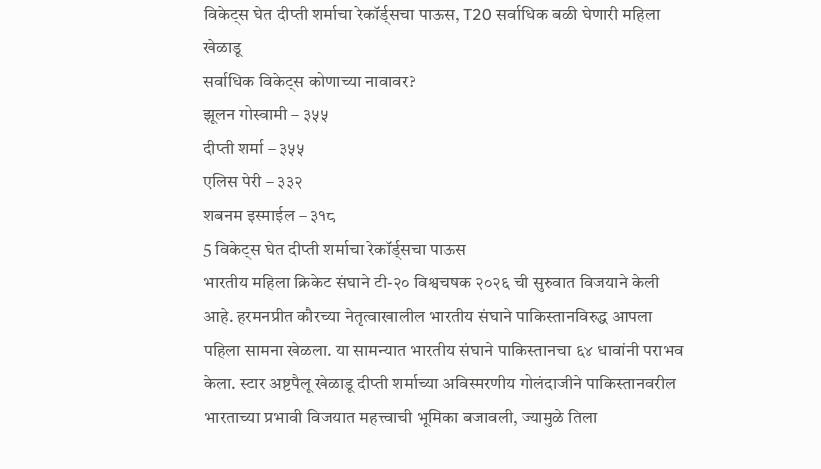विकेट्स घेत दीप्ती शर्माचा रेकॉर्ड्सचा पाऊस, T20 सर्वाधिक बळी घेणारी महिला खेळाडू
सर्वाधिक विकेट्स कोणाच्या नावावर?
झूलन गोस्वामी – ३५५
दीप्ती शर्मा – ३५५
एलिस पेरी – ३३२
शबनम इस्माईल – ३१८
5 विकेट्स घेत दीप्ती शर्माचा रेकॉर्ड्सचा पाऊस
भारतीय महिला क्रिकेट संघाने टी-२० विश्वचषक २०२६ ची सुरुवात विजयाने केली आहे. हरमनप्रीत कौरच्या नेतृत्वाखालील भारतीय संघाने पाकिस्तानविरुद्ध आपला पहिला सामना खेळला. या सामन्यात भारतीय संघाने पाकिस्तानचा ६४ धावांनी पराभव केला. स्टार अष्टपैलू खेळाडू दीप्ती शर्माच्या अविस्मरणीय गोलंदाजीने पाकिस्तानवरील भारताच्या प्रभावी विजयात महत्त्वाची भूमिका बजावली, ज्यामुळे तिला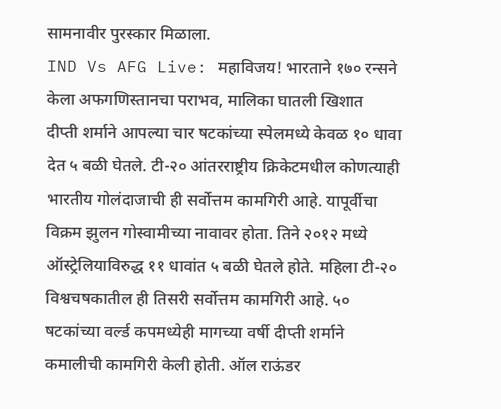सामनावीर पुरस्कार मिळाला.
IND Vs AFG Live: महाविजय! भारताने १७० रन्सने केला अफगणिस्तानचा पराभव, मालिका घातली खिशात
दीप्ती शर्माने आपल्या चार षटकांच्या स्पेलमध्ये केवळ १० धावा देत ५ बळी घेतले. टी-२० आंतरराष्ट्रीय क्रिकेटमधील कोणत्याही भारतीय गोलंदाजाची ही सर्वोत्तम कामगिरी आहे. यापूर्वीचा विक्रम झुलन गोस्वामीच्या नावावर होता. तिने २०१२ मध्ये ऑस्ट्रेलियाविरुद्ध ११ धावांत ५ बळी घेतले होते. महिला टी-२० विश्वचषकातील ही तिसरी सर्वोत्तम कामगिरी आहे. ५० षटकांच्या वर्ल्ड कपमध्येही मागच्या वर्षी दीप्ती शर्माने कमालीची कामगिरी केली होती. ऑल राऊंडर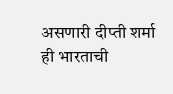असणारी दीप्ती शर्मा ही भारताची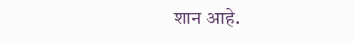शान आहे.